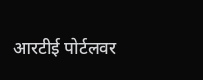आरटीई पोर्टलवर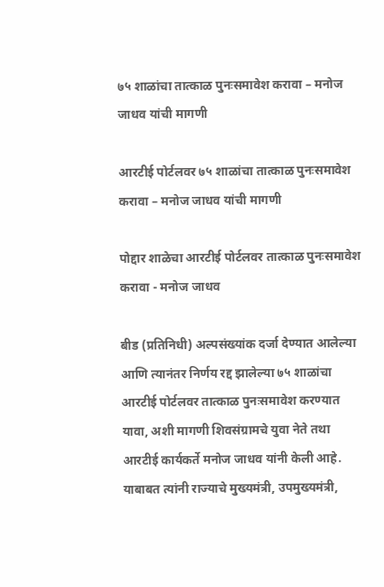७५ शाळांचा तात्काळ पुनःसमावेश करावा – मनोज जाधव यांची मागणी

आरटीई पोर्टलवर ७५ शाळांचा तात्काळ पुनःसमावेश करावा – मनोज जाधव यांची मागणी

पोद्दार शाळेचा आरटीई पोर्टलवर तात्काळ पुनःसमावेश करावा - मनोज जाधव

बीड (प्रतिनिधी) अल्पसंख्यांक दर्जा देण्यात आलेल्या आणि त्यानंतर निर्णय रद्द झालेल्या ७५ शाळांचा आरटीई पोर्टलवर तात्काळ पुनःसमावेश करण्यात यावा, अशी मागणी शिवसंग्रामचे युवा नेते तथा आरटीई कार्यकर्ते मनोज जाधव यांनी केली आहे. याबाबत त्यांनी राज्याचे मुख्यमंत्री, उपमुख्यमंत्री,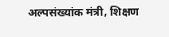अल्पसंख्यांक मंत्री, शिक्षण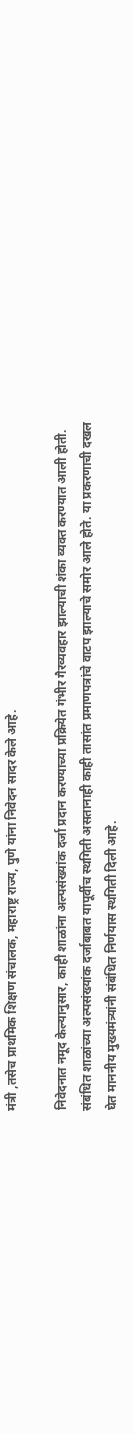मंत्री ,तसेच प्राथमिक शिक्षण संचालक, महाराष्ट्र राज्य, पुणे यांना निवेदन सादर केले आहे.

निवेदनात नमूद केल्यानुसार, काही शाळांना अल्पसंख्यांक दर्जा प्रदान करण्याच्या प्रक्रियेत गंभीर गैरव्यवहार झाल्याची शंका व्यक्त करण्यात आली होती. संबंधित शाळांच्या अल्पसंख्यांक दर्जाबाबत यापूर्वीच स्थगिती असतानाही काही तासांत प्रमाणपत्रांचे वाटप झाल्याचे समोर आले होते. या प्रकरणाची दखल घेत माननीय मुख्यमंत्र्यांनी संबंधित निर्णयास स्थगिती दिली आहे.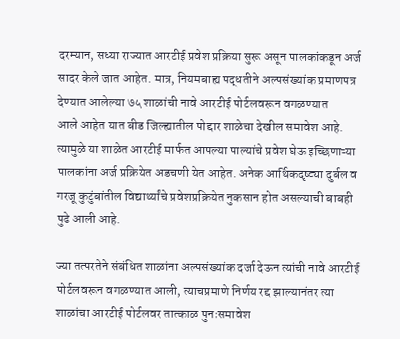दरम्यान, सध्या राज्यात आरटीई प्रवेश प्रक्रिया सुरू असून पालकांकडून अर्ज सादर केले जात आहेत. मात्र, नियमबाह्य पद्धतीने अल्पसंख्यांक प्रमाणपत्र देण्यात आलेल्या ७५ शाळांची नावे आरटीई पोर्टलवरून वगळण्यात
आले आहेत यात बीड जिल्ह्यातील पोद्दार शाळेचा देखील समावेश आहे. त्यामुळे या शाळेत आरटीई मार्फत आपल्या पाल्यांचे प्रवेश घेऊ इच्छिणाऱ्या पालकांना अर्ज प्रक्रियेत अडचणी येत आहेत. अनेक आर्थिकदृष्ट्या दुर्बल व गरजू कुटुंबांतील विद्यार्थ्यांचे प्रवेशप्रक्रियेत नुकसान होत असल्याची बाबही पुढे आली आहे.

ज्या तत्परतेने संबंधित शाळांना अल्पसंख्यांक दर्जा देऊन त्यांची नावे आरटीई पोर्टलवरून वगळण्यात आली, त्याचप्रमाणे निर्णय रद्द झाल्यानंतर त्या शाळांचा आरटीई पोर्टलवर तात्काळ पुनःसमावेश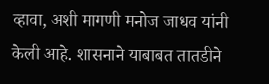व्हावा, अशी मागणी मनोज जाधव यांनी केली आहे. शासनाने याबाबत तातडीने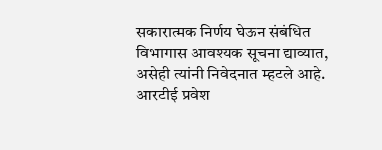सकारात्मक निर्णय घेऊन संबंधित विभागास आवश्यक सूचना द्याव्यात, असेही त्यांनी निवेदनात म्हटले आहे.
आरटीई प्रवेश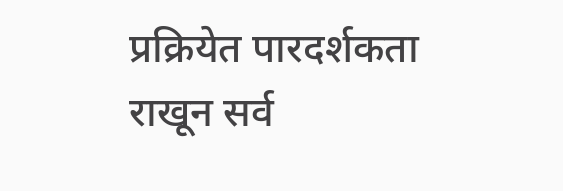प्रक्रियेत पारदर्शकता राखून सर्व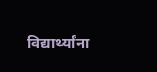विद्यार्थ्यांना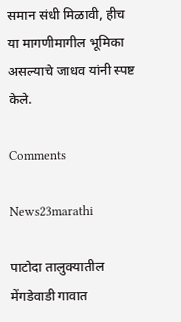समान संधी मिळावी, हीच या मागणीमागील भूमिका असल्याचे जाधव यांनी स्पष्ट केले.

Comments

News23marathi

पाटोदा तालुक्यातील मेंगडेवाडी गावात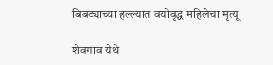बिबट्याच्या हल्ल्यात वयोवृद्ध महिलेचा मृत्यू

शेवगाव येथे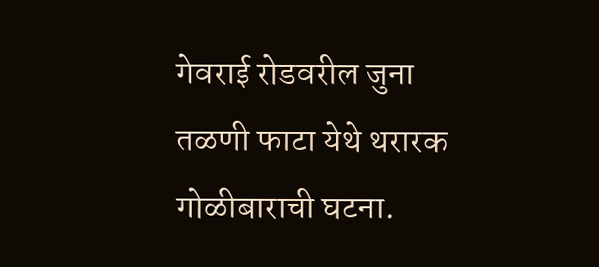गेवराई रोडवरील जुना तळणी फाटा येथे थरारक गोळीबाराची घटना.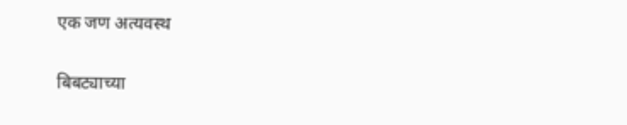एक जण अत्यवस्थ

बिबट्याच्या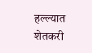हल्ल्यात शेतकरी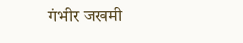गंभीर जखमी